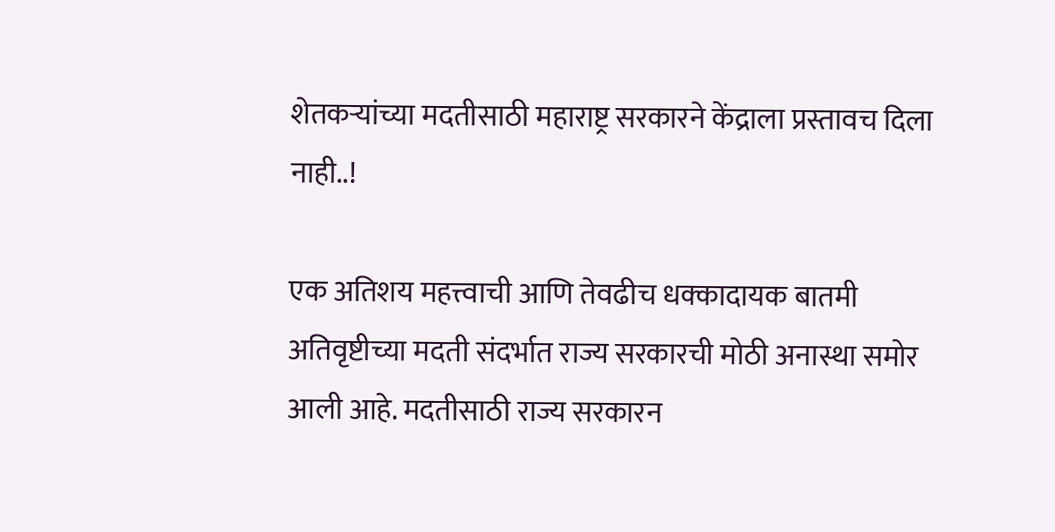शेतकऱ्यांच्या मदतीसाठी महाराष्ट्र सरकारने केंद्राला प्रस्तावच दिला नाही..!

एक अतिशय महत्त्वाची आणि तेवढीच धक्कादायक बातमी अतिवृष्टीच्या मदती संदर्भात राज्य सरकारची मोठी अनास्था समोर आली आहे. मदतीसाठी राज्य सरकारन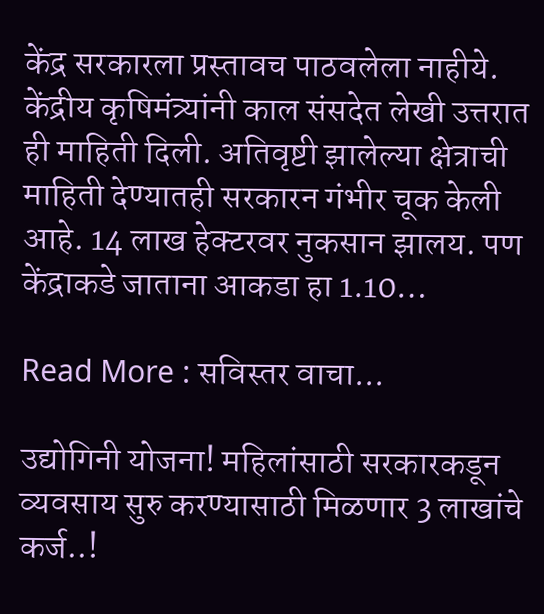केंद्र सरकारला प्रस्तावच पाठवलेला नाहीये. केंद्रीय कृषिमंत्र्यांनी काल संसदेत लेखी उत्तरात ही माहिती दिली. अतिवृष्टी झालेल्या क्षेत्राची माहिती देण्यातही सरकारन गंभीर चूक केली आहे. 14 लाख हेक्टरवर नुकसान झालय. पण केंद्राकडे जाताना आकडा हा 1.10…

Read More : सविस्तर वाचा...

उद्योगिनी योजना! महिलांसाठी सरकारकडून व्यवसाय सुरु करण्यासाठी मिळणार 3 लाखांचे कर्ज..!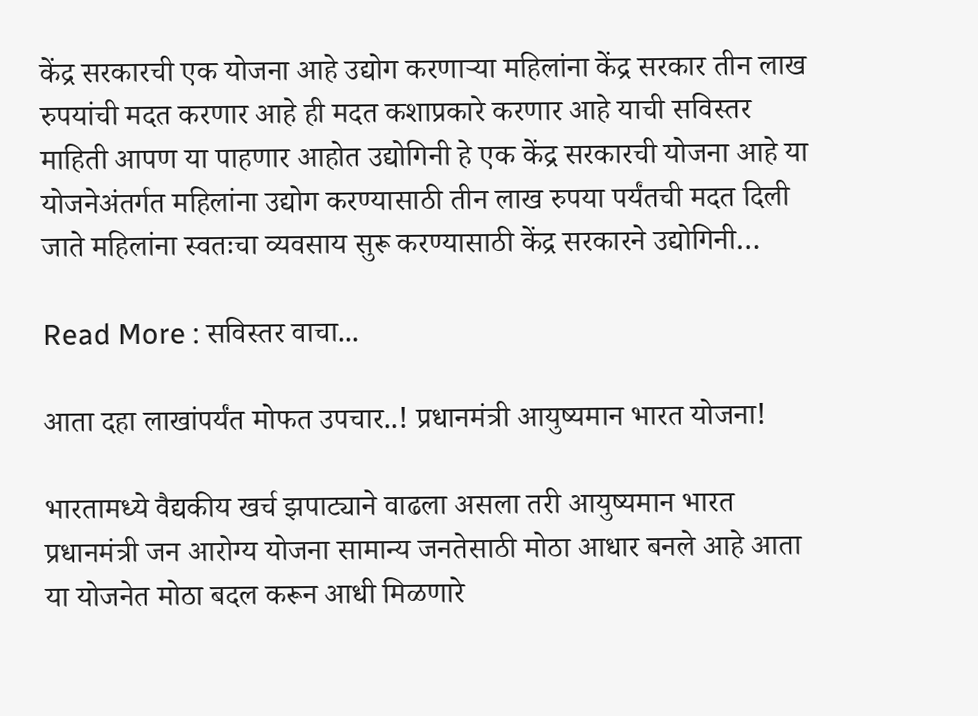केंद्र सरकारची एक योजना आहे उद्योग करणाऱ्या महिलांना केंद्र सरकार तीन लाख रुपयांची मदत करणार आहे ही मदत कशाप्रकारे करणार आहे याची सविस्तर माहिती आपण या पाहणार आहोत उद्योगिनी हे एक केंद्र सरकारची योजना आहे या योजनेअंतर्गत महिलांना उद्योग करण्यासाठी तीन लाख रुपया पर्यंतची मदत दिली जाते महिलांना स्वतःचा व्यवसाय सुरू करण्यासाठी केंद्र सरकारने उद्योगिनी…

Read More : सविस्तर वाचा...

आता दहा लाखांपर्यंत मोफत उपचार..! प्रधानमंत्री आयुष्यमान भारत योजना!

भारतामध्ये वैद्यकीय खर्च झपाट्याने वाढला असला तरी आयुष्यमान भारत प्रधानमंत्री जन आरोग्य योजना सामान्य जनतेसाठी मोठा आधार बनले आहे आता या योजनेत मोठा बदल करून आधी मिळणारे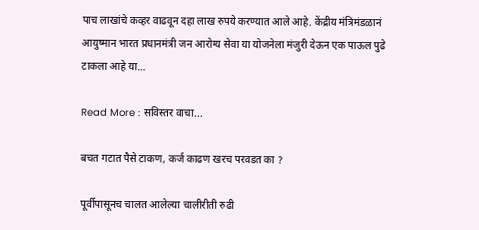पाच लाखांचे कव्हर वाढवून दहा लाख रुपये करण्यात आले आहे. केंद्रीय मंत्रिमंडळानं आयुष्मान भारत प्रधानमंत्री जन आरोग्य सेवा या योजनेला मंजुरी देऊन एक पाऊल पुढे टाकला आहे या…

Read More : सविस्तर वाचा...

बचत गटात पैसे टाकण, कर्ज काढण खरच परवडत का ?

पूर्वीपासूनच चालत आलेल्या चालीरीती रुढी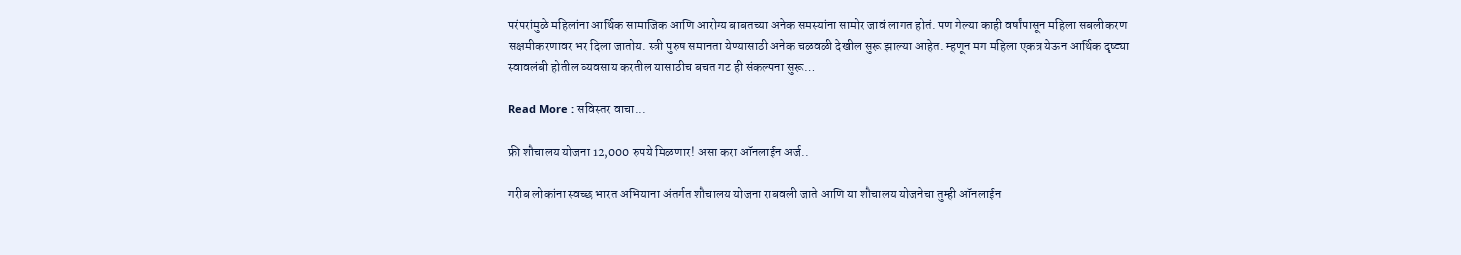परंपरांमुळे महिलांना आर्थिक सामाजिक आणि आरोग्य बाबतच्या अनेक समस्यांना सामोर जावं लागत होतं. पण गेल्या काही वर्षांपासून महिला सबलीकरण सक्षमीकरणावर भर दिला जातोय. स्त्री पुरुष समानता येण्यासाठी अनेक चळवळी देखील सुरू झाल्या आहेत. म्हणून मग महिला एकत्र येऊन आर्थिक दृष्ट्या स्वावलंबी होतील व्यवसाय करतील यासाठीच बचत गट ही संकल्पना सुरू…

Read More : सविस्तर वाचा...

फ्री शौचालय योजना 12,000 रुपये मिळणार! असा करा ऑनलाईन अर्ज..

गरीब लोकांना स्वच्छ भारत अभियाना अंतर्गत शौचालय योजना राबवली जाते आणि या शौचालय योजनेचा तुम्ही ऑनलाईन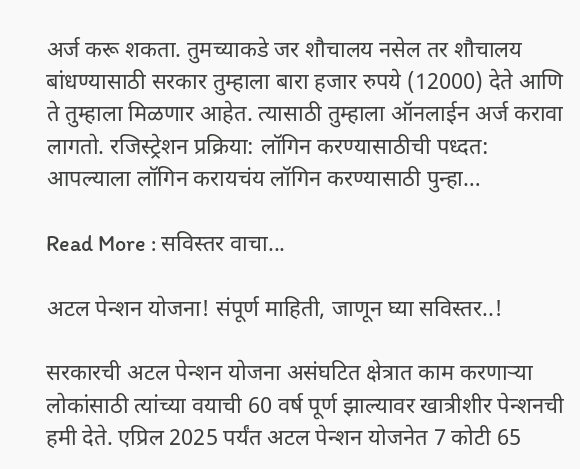अर्ज करू शकता. तुमच्याकडे जर शौचालय नसेल तर शौचालय बांधण्यासाठी सरकार तुम्हाला बारा हजार रुपये (12000) देते आणि ते तुम्हाला मिळणार आहेत. त्यासाठी तुम्हाला ऑनलाईन अर्ज करावा लागतो. रजिस्ट्रेशन प्रक्रिया: लॉगिन करण्यासाठीची पध्दत: आपल्याला लॉगिन करायचंय लॉगिन करण्यासाठी पुन्हा…

Read More : सविस्तर वाचा...

अटल पेन्शन योजना! संपूर्ण माहिती, जाणून घ्या सविस्तर..!

सरकारची अटल पेन्शन योजना असंघटित क्षेत्रात काम करणाऱ्या लोकांसाठी त्यांच्या वयाची 60 वर्ष पूर्ण झाल्यावर खात्रीशीर पेन्शनची हमी देते. एप्रिल 2025 पर्यंत अटल पेन्शन योजनेत 7 कोटी 65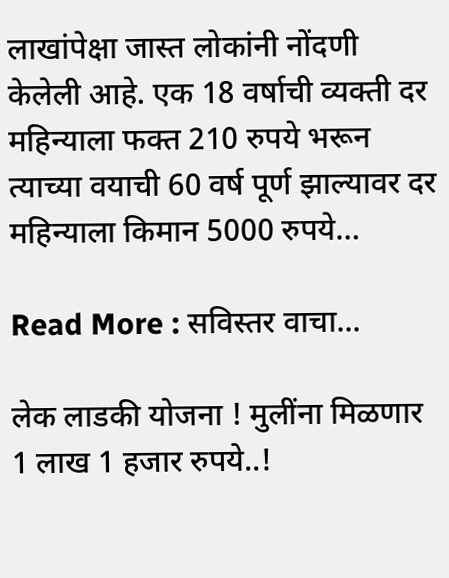लाखांपेक्षा जास्त लोकांनी नोंदणी केलेली आहे. एक 18 वर्षाची व्यक्ती दर महिन्याला फक्त 210 रुपये भरून त्याच्या वयाची 60 वर्ष पूर्ण झाल्यावर दर महिन्याला किमान 5000 रुपये…

Read More : सविस्तर वाचा...

लेक लाडकी योजना ! मुलींना मिळणार 1 लाख 1 हजार रुपये..!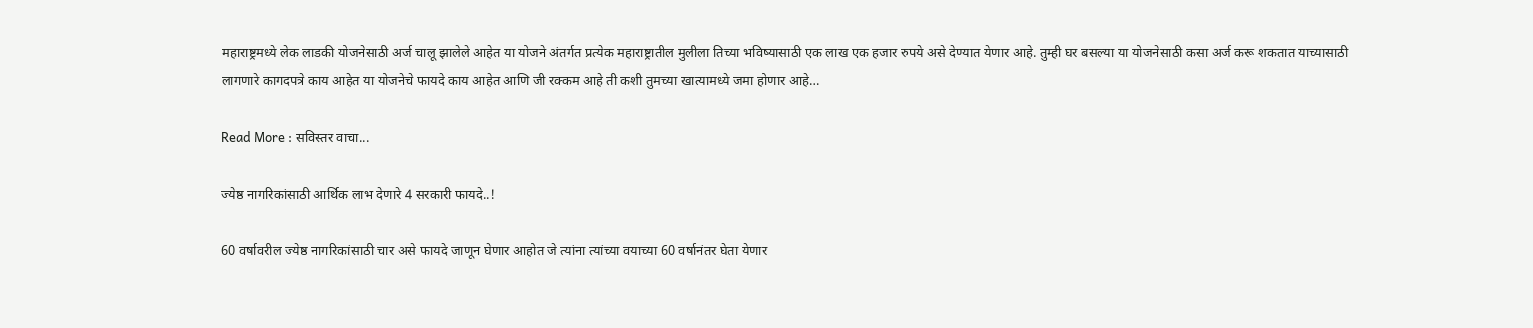महाराष्ट्रमध्ये लेक लाडकी योजनेसाठी अर्ज चालू झालेले आहेत या योजने अंतर्गत प्रत्येक महाराष्ट्रातील मुलीला तिच्या भविष्यासाठी एक लाख एक हजार रुपये असे देण्यात येणार आहे. तुम्ही घर बसल्या या योजनेसाठी कसा अर्ज करू शकतात याच्यासाठी लागणारे कागदपत्रे काय आहेत या योजनेचे फायदे काय आहेत आणि जी रक्कम आहे ती कशी तुमच्या खात्यामध्ये जमा होणार आहे…

Read More : सविस्तर वाचा...

ज्येष्ठ नागरिकांसाठी आर्थिक लाभ देणारे 4 सरकारी फायदे..!

60 वर्षावरील ज्येष्ठ नागरिकांसाठी चार असे फायदे जाणून घेणार आहोत जे त्यांना त्यांच्या वयाच्या 60 वर्षानंतर घेता येणार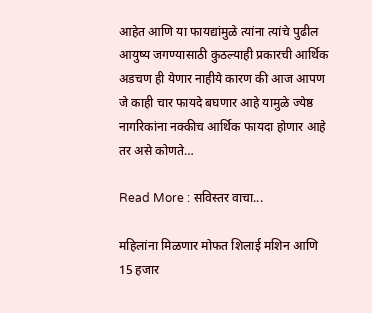आहेत आणि या फायद्यांमुळे त्यांना त्यांचे पुढील आयुष्य जगण्यासाठी कुठल्याही प्रकारची आर्थिक अडचण ही येणार नाहीये कारण की आज आपण जे काही चार फायदे बघणार आहे यामुळे ज्येष्ठ नागरिकांना नक्कीच आर्थिक फायदा होणार आहे तर असे कोणते…

Read More : सविस्तर वाचा...

महिलांना मिळणार मोफत शिलाई मशिन आणि 15 हजार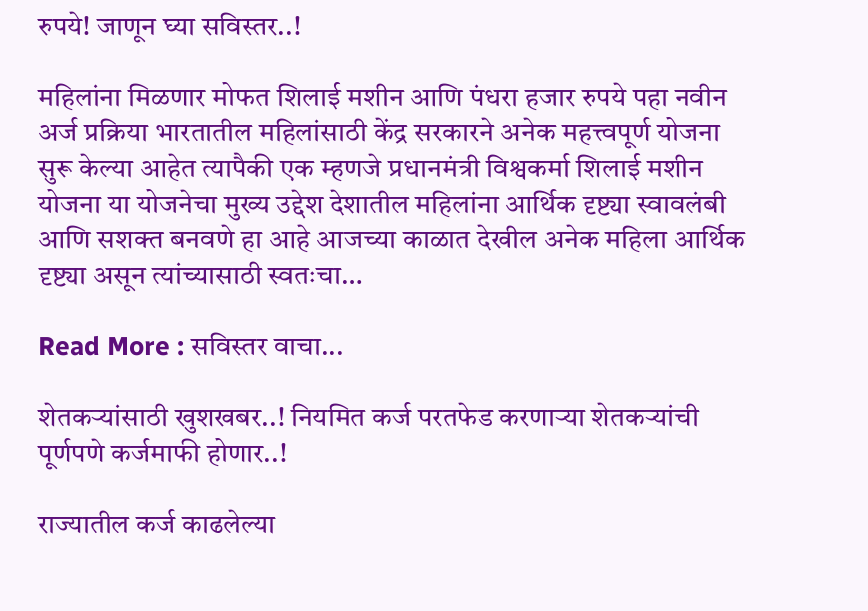रुपये! जाणून घ्या सविस्तर..!

महिलांना मिळणार मोफत शिलाई मशीन आणि पंधरा हजार रुपये पहा नवीन अर्ज प्रक्रिया भारतातील महिलांसाठी केंद्र सरकारने अनेक महत्त्वपूर्ण योजना सुरू केल्या आहेत त्यापैकी एक म्हणजे प्रधानमंत्री विश्वकर्मा शिलाई मशीन योजना या योजनेचा मुख्य उद्देश देशातील महिलांना आर्थिक दृष्ट्या स्वावलंबी आणि सशक्त बनवणे हा आहे आजच्या काळात देखील अनेक महिला आर्थिक दृष्ट्या असून त्यांच्यासाठी स्वतःचा…

Read More : सविस्तर वाचा...

शेतकऱ्यांसाठी खुशखबर..! नियमित कर्ज परतफेड करणाऱ्या शेतकऱ्यांची पूर्णपणे कर्जमाफी होणार..!

राज्यातील कर्ज काढलेल्या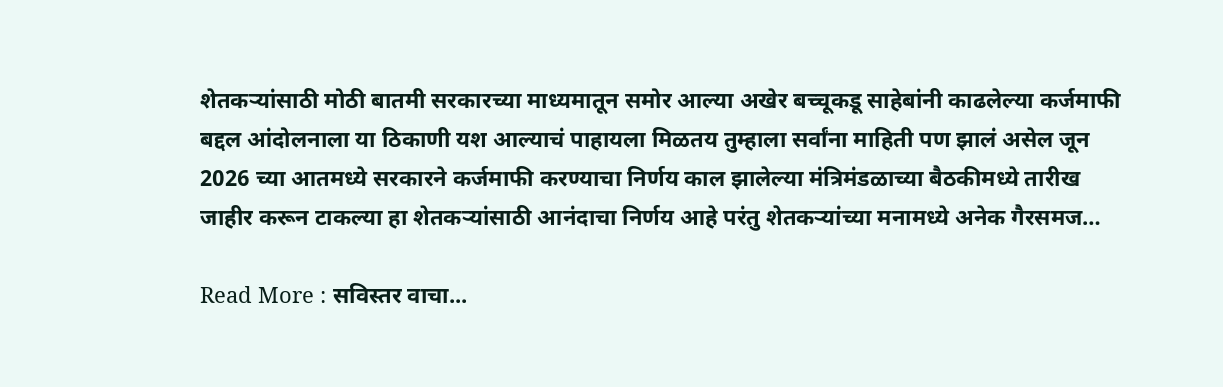शेतकऱ्यांसाठी मोठी बातमी सरकारच्या माध्यमातून समोर आल्या अखेर बच्चूकडू साहेबांनी काढलेल्या कर्जमाफी बद्दल आंदोलनाला या ठिकाणी यश आल्याचं पाहायला मिळतय तुम्हाला सर्वांना माहिती पण झालं असेल जून 2026 च्या आतमध्ये सरकारने कर्जमाफी करण्याचा निर्णय काल झालेल्या मंत्रिमंडळाच्या बैठकीमध्ये तारीख जाहीर करून टाकल्या हा शेतकऱ्यांसाठी आनंदाचा निर्णय आहे परंतु शेतकऱ्यांच्या मनामध्ये अनेक गैरसमज…

Read More : सविस्तर वाचा...